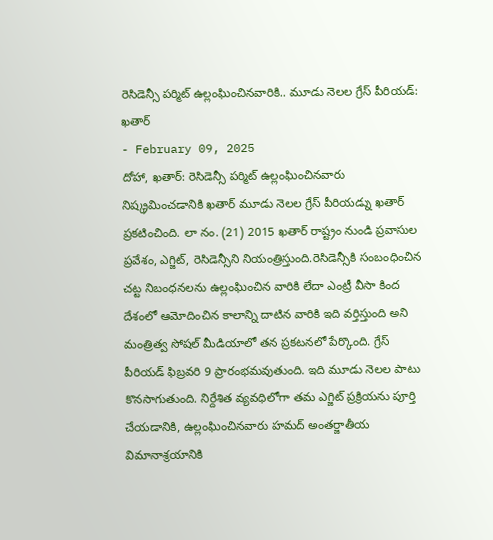రెసిడెన్సీ పర్మిట్ ఉల్లంఘించినవారికి.. మూడు నెలల గ్రేస్ పీరియడ్: ఖతార్
- February 09, 2025
దోహా, ఖతార్: రెసిడెన్సీ పర్మిట్ ఉల్లంఘించినవారు నిష్క్రమించడానికి ఖతార్ మూడు నెలల గ్రేస్ పీరియడ్ను ఖతార్ ప్రకటించింది. లా నం. (21) 2015 ఖతార్ రాష్ట్రం నుండి ప్రవాసుల ప్రవేశం, ఎగ్జిట్, రెసిడెన్సీని నియంత్రిస్తుంది.రెసిడెన్సీకి సంబంధించిన చట్ట నిబంధనలను ఉల్లంఘించిన వారికి లేదా ఎంట్రీ వీసా కింద దేశంలో ఆమోదించిన కాలాన్ని దాటిన వారికి ఇది వర్తిస్తుంది అని మంత్రిత్వ సోషల్ మీడియాలో తన ప్రకటనలో పేర్కొంది. గ్రేస్ పీరియడ్ ఫిబ్రవరి 9 ప్రారంభమవుతుంది. ఇది మూడు నెలల పాటు కొనసాగుతుంది. నిర్దేశిత వ్యవధిలోగా తమ ఎగ్జిట్ ప్రక్రియను పూర్తి చేయడానికి, ఉల్లంఘించినవారు హమద్ అంతర్జాతీయ విమానాశ్రయానికి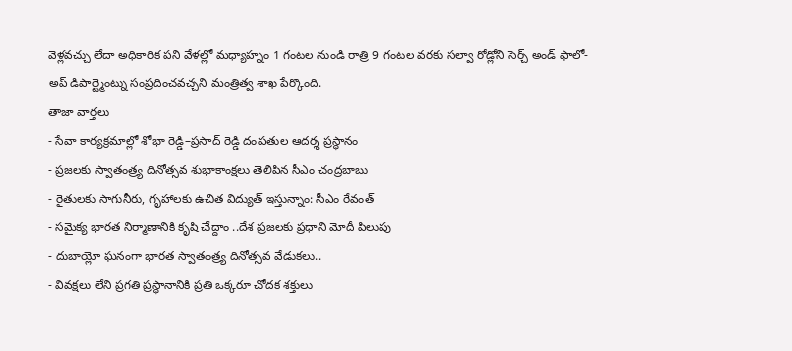వెళ్లవచ్చు లేదా అధికారిక పని వేళల్లో మధ్యాహ్నం 1 గంటల నుండి రాత్రి 9 గంటల వరకు సల్వా రోడ్లోని సెర్చ్ అండ్ ఫాలో-అప్ డిపార్ట్మెంట్ను సంప్రదించవచ్చని మంత్రిత్వ శాఖ పేర్కొంది.
తాజా వార్తలు
- సేవా కార్యక్రమాల్లో శోభా రెడ్డి–ప్రసాద్ రెడ్డి దంపతుల ఆదర్శ ప్రస్థానం
- ప్రజలకు స్వాతంత్ర్య దినోత్సవ శుభాకాంక్షలు తెలిపిన సీఎం చంద్రబాబు
- రైతులకు సాగునీరు, గృహాలకు ఉచిత విద్యుత్ ఇస్తున్నాం: సీఎం రేవంత్
- సమైక్య భారత నిర్మాణానికి కృషి చేద్దాం ..దేశ ప్రజలకు ప్రధాని మోదీ పిలుపు
- దుబాయ్లో ఘనంగా భారత స్వాతంత్ర్య దినోత్సవ వేడుకలు..
- వివక్షలు లేని ప్రగతి ప్రస్థానానికి ప్రతి ఒక్కరూ చోదక శక్తులు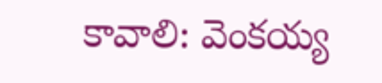కావాలి: వెంకయ్య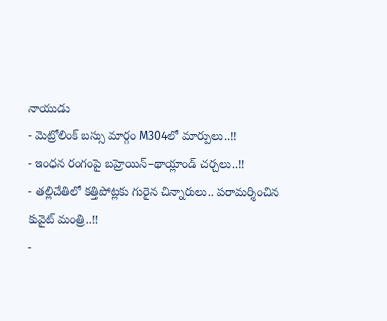నాయుడు
- మెట్రోలింక్ బస్సు మార్గం M304లో మార్పులు..!!
- ఇంధన రంగంపై బహ్రెయిన్–థాయ్లాండ్ చర్చలు..!!
- తల్లిచేతిలో కత్తిపోట్లకు గురైన చిన్నారులు.. పరామర్శించిన కువైట్ మంత్రి..!!
-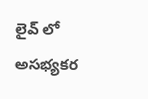లైవ్ లో అసభ్యకర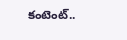కంటెంట్..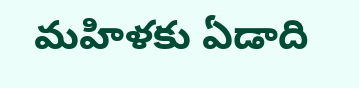మహిళకు ఏడాది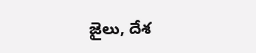జైలు, దేశ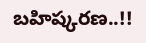బహిష్కరణ..!!